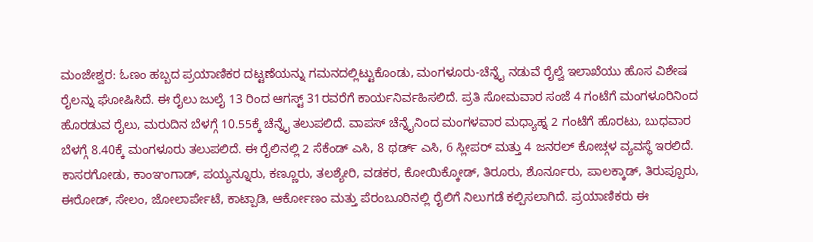ಮಂಜೇಶ್ವರ: ಓಣಂ ಹಬ್ಬದ ಪ್ರಯಾಣಿಕರ ದಟ್ಟಣೆಯನ್ನು ಗಮನದಲ್ಲಿಟ್ಟುಕೊಂಡು, ಮಂಗಳೂರು-ಚೆನ್ನೈ ನಡುವೆ ರೈಲ್ವೆ ಇಲಾಖೆಯು ಹೊಸ ವಿಶೇಷ ರೈಲನ್ನು ಘೋಷಿಸಿದೆ. ಈ ರೈಲು ಜುಲೈ 13 ರಿಂದ ಆಗಸ್ಟ್ 31ರವರೆಗೆ ಕಾರ್ಯನಿರ್ವಹಿಸಲಿದೆ. ಪ್ರತಿ ಸೋಮವಾರ ಸಂಜೆ 4 ಗಂಟೆಗೆ ಮಂಗಳೂರಿನಿಂದ ಹೊರಡುವ ರೈಲು, ಮರುದಿನ ಬೆಳಗ್ಗೆ 10.55ಕ್ಕೆ ಚೆನ್ನೈ ತಲುಪಲಿದೆ. ವಾಪಸ್ ಚೆನ್ನೈನಿಂದ ಮಂಗಳವಾರ ಮಧ್ಯಾಹ್ನ 2 ಗಂಟೆಗೆ ಹೊರಟು, ಬುಧವಾರ ಬೆಳಗ್ಗೆ 8.40ಕ್ಕೆ ಮಂಗಳೂರು ತಲುಪಲಿದೆ. ಈ ರೈಲಿನಲ್ಲಿ 2 ಸೆಕೆಂಡ್ ಎಸಿ, 8 ಥರ್ಡ್ ಎಸಿ, 6 ಸ್ಲೀಪರ್ ಮತ್ತು 4 ಜನರಲ್ ಕೋಚ್ಗಳ ವ್ಯವಸ್ಥೆ ಇರಲಿದೆ.
ಕಾಸರಗೋಡು, ಕಾಂಞಂಗಾಡ್, ಪಯ್ಯನ್ನೂರು, ಕಣ್ಣೂರು, ತಲಶ್ಯೇರಿ, ವಡಕರ, ಕೋಯಿಕ್ಕೋಡ್, ತಿರೂರು, ಶೊರ್ನೂರು, ಪಾಲಕ್ಕಾಡ್, ತಿರುಪ್ಪೂರು, ಈರೋಡ್, ಸೇಲಂ, ಜೋಲಾರ್ಪೇಟೆ, ಕಾಟ್ಪಾಡಿ, ಆರ್ಕೋಣಂ ಮತ್ತು ಪೆರಂಬೂರಿನಲ್ಲಿ ರೈಲಿಗೆ ನಿಲುಗಡೆ ಕಲ್ಪಿಸಲಾಗಿದೆ. ಪ್ರಯಾಣಿಕರು ಈ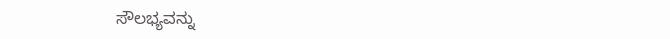ಸೌಲಭ್ಯವನ್ನು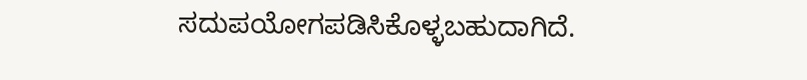ಸದುಪಯೋಗಪಡಿಸಿಕೊಳ್ಳಬಹುದಾಗಿದೆ.